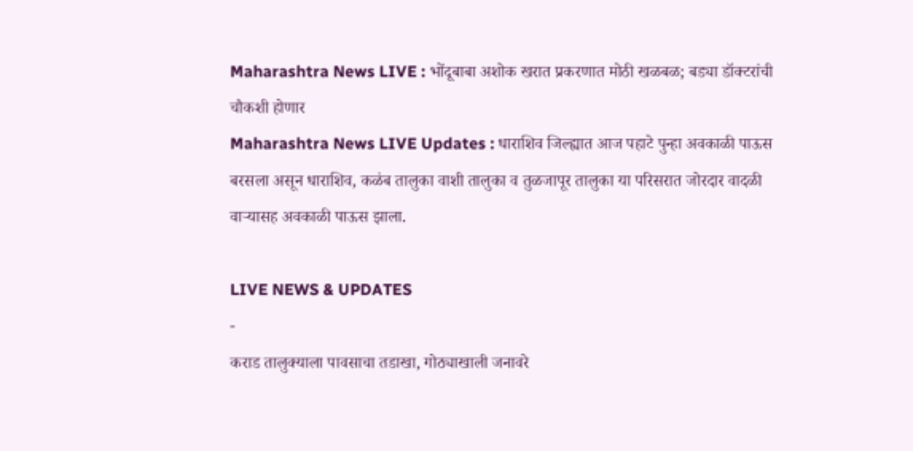Maharashtra News LIVE : भोंदूबाबा अशोक खरात प्रकरणात मोठी खळबळ; बड्या डॉक्टरांची चौकशी होणार
Maharashtra News LIVE Updates : धाराशिव जिल्ह्यात आज पहाटे पुन्हा अवकाळी पाऊस बरसला असून धाराशिव, कळंब तालुका वाशी तालुका व तुळजापूर तालुका या परिसरात जोरदार वादळी वाऱ्यासह अवकाळी पाऊस झाला.

LIVE NEWS & UPDATES
-
कराड तालुक्याला पावसाचा तडाखा, गोठ्याखाली जनावरे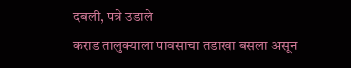दबली, पत्रे उडाले
कराड तालुक्याला पावसाचा तडाखा बसला असून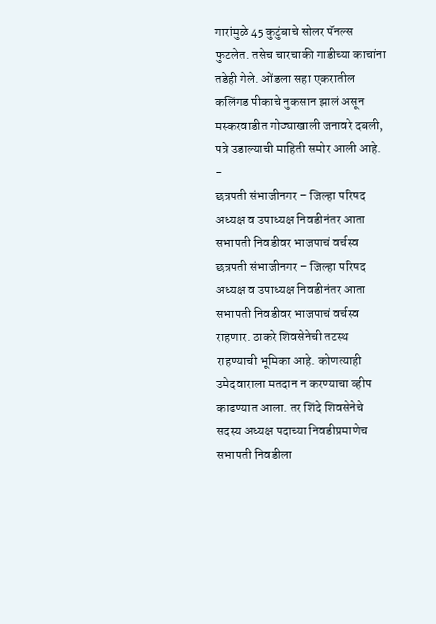गारांमुळे 45 कुटुंबाचे सोलर पॅनल्स फुटलेत. तसेच चारचाकी गाडीच्या काचांना तडेही गेले. ओंडला सहा एकरातील कलिंगड पीकाचे नुकसान झालं असून मस्करवाडीत गोठ्याखाली जनावरे दबली, पत्रे उडाल्याची माहिती समोर आली आहे.
-
छत्रपती संभाजीनगर – जिल्हा परिषद अध्यक्ष व उपाध्यक्ष निवडीनंतर आता सभापती निवडीवर भाजपाचं वर्चस्व
छत्रपती संभाजीनगर – जिल्हा परिषद अध्यक्ष व उपाध्यक्ष निवडीनंतर आता सभापती निवडीवर भाजपाचं वर्चस्व राहणार. ठाकरे शिवसेनेची तटस्थ राहण्याची भूमिका आहे. कोणत्याही उमेदवाराला मतदान न करण्याचा व्हीप काढण्यात आला. तर शिंदे शिवसेनेचे सदस्य अध्यक्ष पदाच्या निवडीप्रमाणेच सभापती निवडीला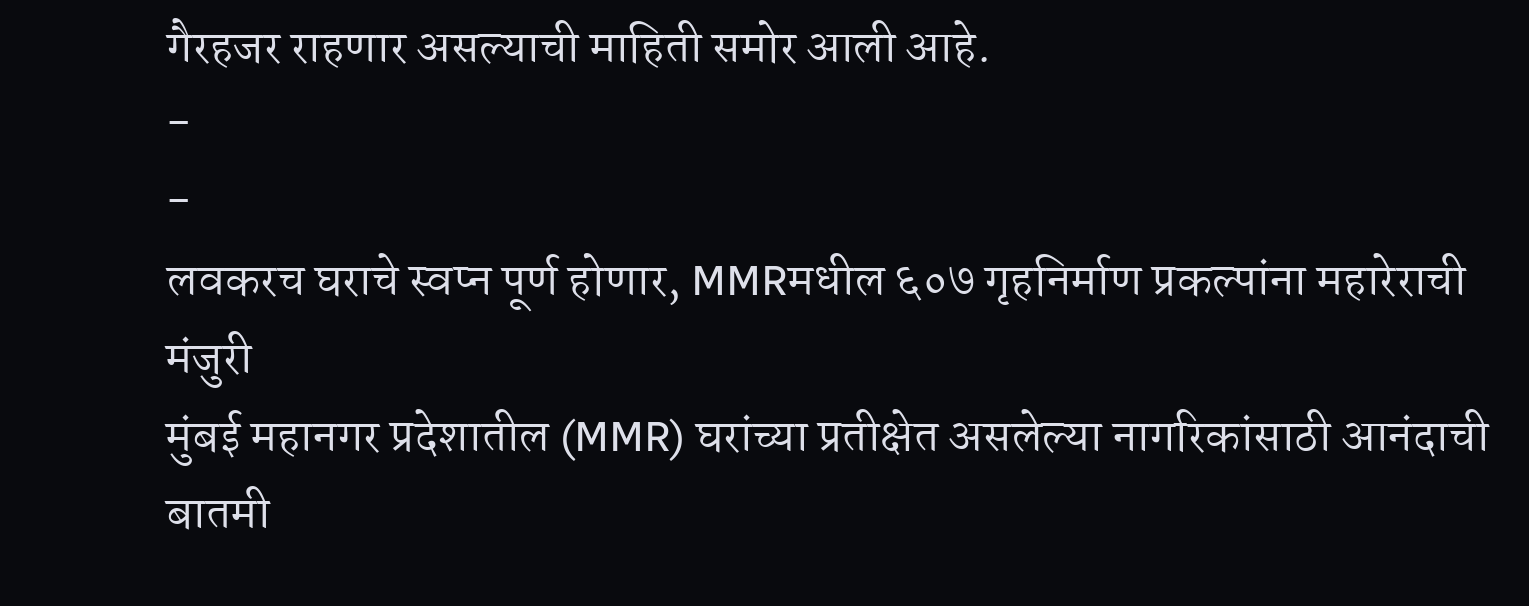गैरहजर राहणार असल्याची माहिती समोर आली आहे.
-
-
लवकरच घराचे स्वप्न पूर्ण होणार, MMRमधील ६०७ गृहनिर्माण प्रकल्पांना महारेराची मंजुरी
मुंबई महानगर प्रदेशातील (MMR) घरांच्या प्रतीक्षेत असलेल्या नागरिकांसाठी आनंदाची बातमी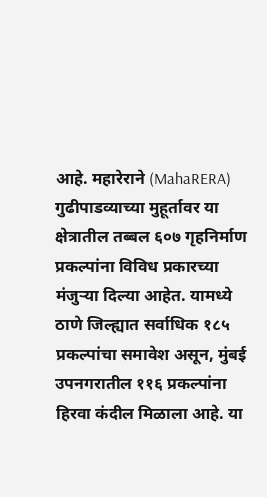आहे. महारेराने (MahaRERA) गुढीपाडव्याच्या मुहूर्तावर या क्षेत्रातील तब्बल ६०७ गृहनिर्माण प्रकल्पांना विविध प्रकारच्या मंजुऱ्या दिल्या आहेत. यामध्ये ठाणे जिल्ह्यात सर्वाधिक १८५ प्रकल्पांचा समावेश असून, मुंबई उपनगरातील ११६ प्रकल्पांना हिरवा कंदील मिळाला आहे. या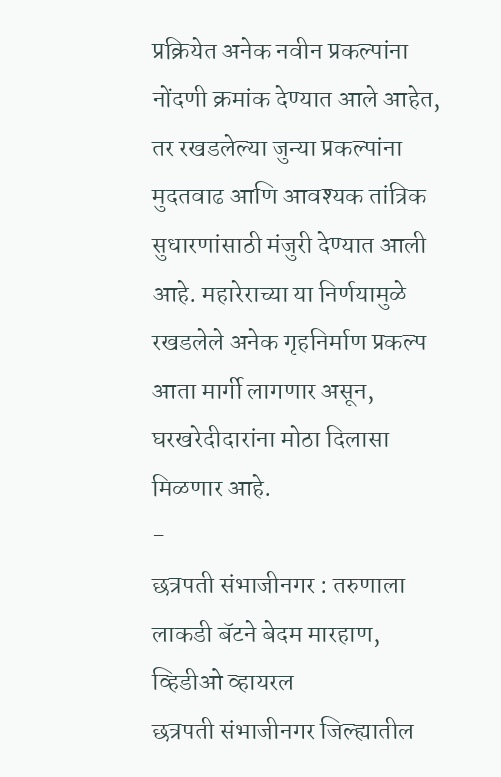प्रक्रियेत अनेक नवीन प्रकल्पांना नोंदणी क्रमांक देण्यात आले आहेत, तर रखडलेल्या जुन्या प्रकल्पांना मुदतवाढ आणि आवश्यक तांत्रिक सुधारणांसाठी मंजुरी देण्यात आली आहे. महारेराच्या या निर्णयामुळे रखडलेले अनेक गृहनिर्माण प्रकल्प आता मार्गी लागणार असून, घरखरेदीदारांना मोठा दिलासा मिळणार आहे.
-
छत्रपती संभाजीनगर : तरुणाला लाकडी बॅटने बेदम मारहाण, व्हिडीओ व्हायरल
छत्रपती संभाजीनगर जिल्ह्यातील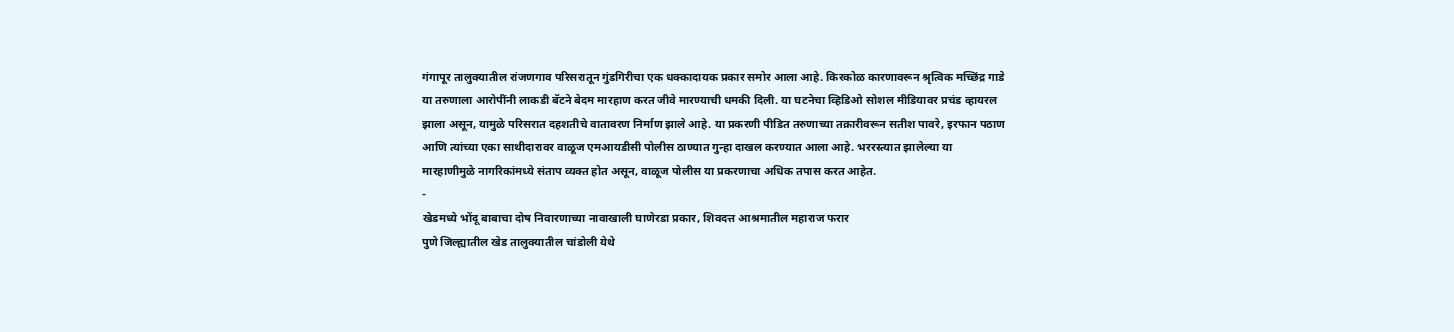गंगापूर तालुक्यातील रांजणगाव परिसरातून गुंडगिरीचा एक धक्कादायक प्रकार समोर आला आहे. किरकोळ कारणावरून श्रृत्विक मच्छिंद्र गाडे या तरुणाला आरोपींनी लाकडी बॅटने बेदम मारहाण करत जीवे मारण्याची धमकी दिली. या घटनेचा व्हिडिओ सोशल मीडियावर प्रचंड व्हायरल झाला असून, यामुळे परिसरात दहशतीचे वातावरण निर्माण झाले आहे. या प्रकरणी पीडित तरुणाच्या तक्रारीवरून सतीश पावरे, इरफान पठाण आणि त्यांच्या एका साथीदारावर वाळूज एमआयडीसी पोलीस ठाण्यात गुन्हा दाखल करण्यात आला आहे. भररस्त्यात झालेल्या या मारहाणीमुळे नागरिकांमध्ये संताप व्यक्त होत असून, वाळूज पोलीस या प्रकरणाचा अधिक तपास करत आहेत.
-
खेडमध्ये भोंदू बाबाचा दोष निवारणाच्या नावाखाली घाणेरडा प्रकार, शिवदत्त आश्रमातील महाराज फरार
पुणे जिल्ह्यातील खेड तालुक्यातील चांडोली येथे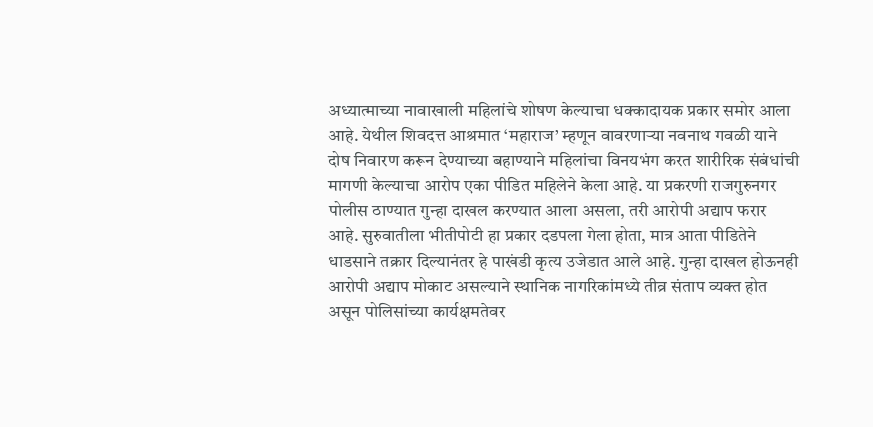अध्यात्माच्या नावाखाली महिलांचे शोषण केल्याचा धक्कादायक प्रकार समोर आला आहे. येथील शिवदत्त आश्रमात ‘महाराज’ म्हणून वावरणाऱ्या नवनाथ गवळी याने दोष निवारण करून देण्याच्या बहाण्याने महिलांचा विनयभंग करत शारीरिक संबंधांची मागणी केल्याचा आरोप एका पीडित महिलेने केला आहे. या प्रकरणी राजगुरुनगर पोलीस ठाण्यात गुन्हा दाखल करण्यात आला असला, तरी आरोपी अद्याप फरार आहे. सुरुवातीला भीतीपोटी हा प्रकार दडपला गेला होता, मात्र आता पीडितेने धाडसाने तक्रार दिल्यानंतर हे पाखंडी कृत्य उजेडात आले आहे. गुन्हा दाखल होऊनही आरोपी अद्याप मोकाट असल्याने स्थानिक नागरिकांमध्ये तीव्र संताप व्यक्त होत असून पोलिसांच्या कार्यक्षमतेवर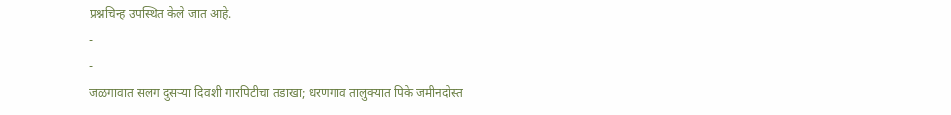प्रश्नचिन्ह उपस्थित केले जात आहे.
-
-
जळगावात सलग दुसऱ्या दिवशी गारपिटीचा तडाखा; धरणगाव तालुक्यात पिके जमीनदोस्त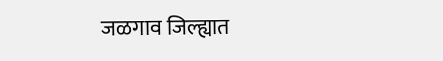जळगाव जिल्ह्यात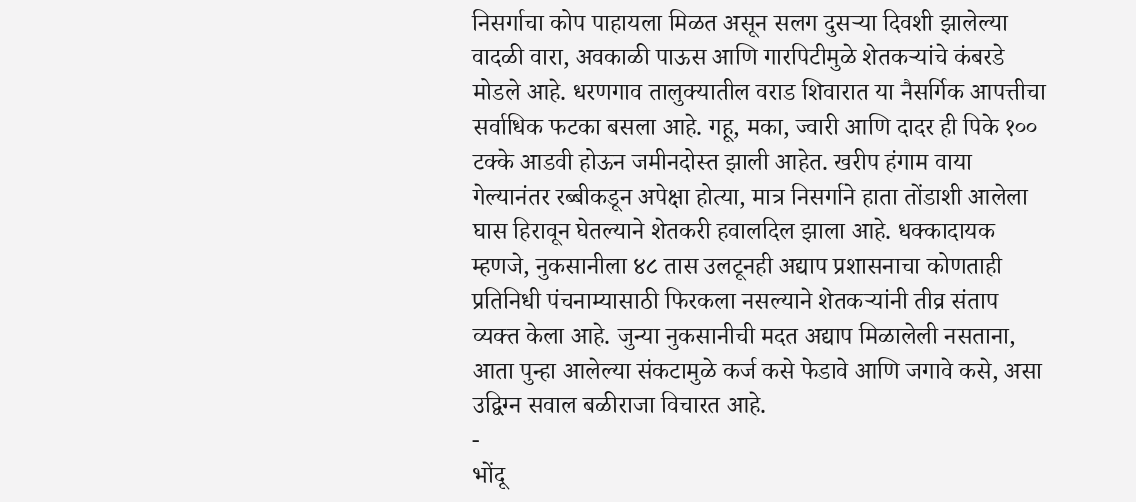निसर्गाचा कोप पाहायला मिळत असून सलग दुसऱ्या दिवशी झालेल्या वादळी वारा, अवकाळी पाऊस आणि गारपिटीमुळे शेतकऱ्यांचे कंबरडे मोडले आहे. धरणगाव तालुक्यातील वराड शिवारात या नैसर्गिक आपत्तीचा सर्वाधिक फटका बसला आहे. गहू, मका, ज्वारी आणि दादर ही पिके १०० टक्के आडवी होऊन जमीनदोस्त झाली आहेत. खरीप हंगाम वाया गेल्यानंतर रब्बीकडून अपेक्षा होत्या, मात्र निसर्गाने हाता तोंडाशी आलेला घास हिरावून घेतल्याने शेतकरी हवालदिल झाला आहे. धक्कादायक म्हणजे, नुकसानीला ४८ तास उलटूनही अद्याप प्रशासनाचा कोणताही प्रतिनिधी पंचनाम्यासाठी फिरकला नसल्याने शेतकऱ्यांनी तीव्र संताप व्यक्त केला आहे. जुन्या नुकसानीची मदत अद्याप मिळालेली नसताना, आता पुन्हा आलेल्या संकटामुळे कर्ज कसे फेडावे आणि जगावे कसे, असा उद्विग्न सवाल बळीराजा विचारत आहे.
-
भोंदू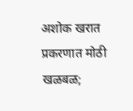अशोक खरात प्रकरणात मोठी खळबळ;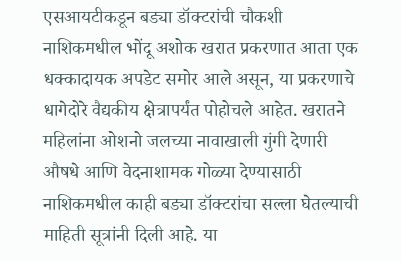एसआयटीकडून बड्या डॉक्टरांची चौकशी
नाशिकमधील भोंदू अशोक खरात प्रकरणात आता एक धक्कादायक अपडेट समोर आले असून, या प्रकरणाचे धागेदोरे वैद्यकीय क्षेत्रापर्यंत पोहोचले आहेत. खरातने महिलांना ओशनो जलच्या नावाखाली गुंगी देणारी औषधे आणि वेदनाशामक गोळ्या देण्यासाठी नाशिकमधील काही बड्या डॉक्टरांचा सल्ला घेतल्याची माहिती सूत्रांनी दिली आहे. या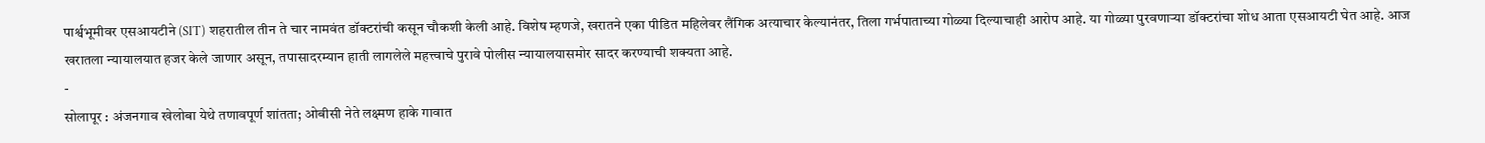पार्श्वभूमीवर एसआयटीने (SIT) शहरातील तीन ते चार नामवंत डॉक्टरांची कसून चौकशी केली आहे. विशेष म्हणजे, खरातने एका पीडित महिलेवर लैंगिक अत्याचार केल्यानंतर, तिला गर्भपाताच्या गोळ्या दिल्याचाही आरोप आहे. या गोळ्या पुरवणाऱ्या डॉक्टरांचा शोध आता एसआयटी घेत आहे. आज खरातला न्यायालयात हजर केले जाणार असून, तपासादरम्यान हाती लागलेले महत्त्वाचे पुरावे पोलीस न्यायालयासमोर सादर करण्याची शक्यता आहे.
-
सोलापूर : अंजनगाव खेलोबा येथे तणावपूर्ण शांतता; ओबीसी नेते लक्ष्मण हाके गावात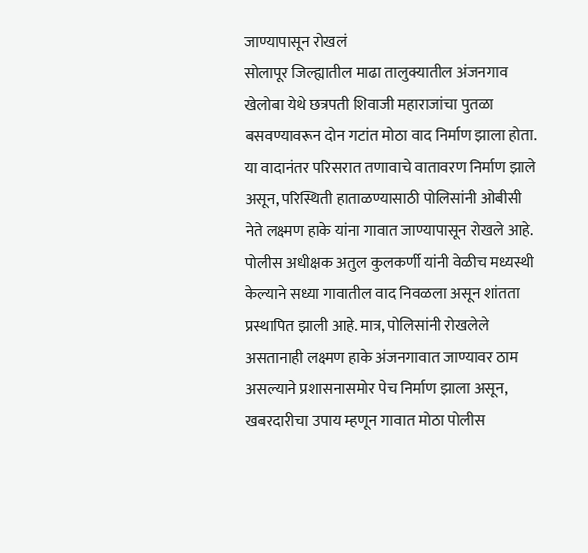जाण्यापासून रोखलं
सोलापूर जिल्ह्यातील माढा तालुक्यातील अंजनगाव खेलोबा येथे छत्रपती शिवाजी महाराजांचा पुतळा बसवण्यावरून दोन गटांत मोठा वाद निर्माण झाला होता. या वादानंतर परिसरात तणावाचे वातावरण निर्माण झाले असून, परिस्थिती हाताळण्यासाठी पोलिसांनी ओबीसी नेते लक्ष्मण हाके यांना गावात जाण्यापासून रोखले आहे. पोलीस अधीक्षक अतुल कुलकर्णी यांनी वेळीच मध्यस्थी केल्याने सध्या गावातील वाद निवळला असून शांतता प्रस्थापित झाली आहे. मात्र, पोलिसांनी रोखलेले असतानाही लक्ष्मण हाके अंजनगावात जाण्यावर ठाम असल्याने प्रशासनासमोर पेच निर्माण झाला असून, खबरदारीचा उपाय म्हणून गावात मोठा पोलीस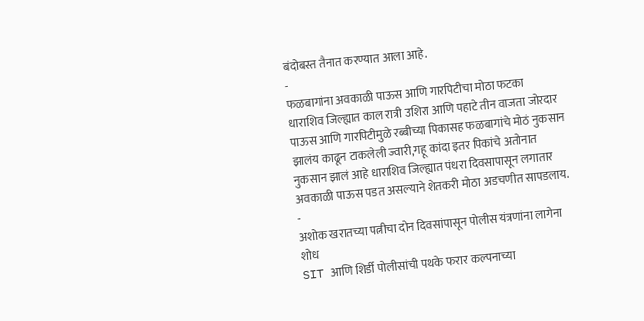बंदोबस्त तैनात करण्यात आला आहे.
-
फळबागांना अवकाळी पाऊस आणि गारपिटीचा मोठा फटका
धाराशिव जिल्ह्यात काल रात्री उशिरा आणि पहाटे तीन वाजता जोरदार पाऊस आणि गारपिटीमुळे रब्बीच्या पिकासह फळबागांचे मोठं नुकसान झालंय काढून टाकलेली ज्वारी,गहू कांदा इतर पिकांचे अतोनात नुकसान झालं आहे धाराशिव जिल्ह्यात पंधरा दिवसापासून लगातार अवकाळी पाऊस पडत असल्याने शेतकरी मोठा अडचणीत सापडलाय.
-
अशोक खरातच्या पत्नीचा दोन दिवसांपासून पोलीस यंत्रणांना लागेना शोध
SIT आणि शिर्डी पोलीसांची पथके फरार कल्पनाच्या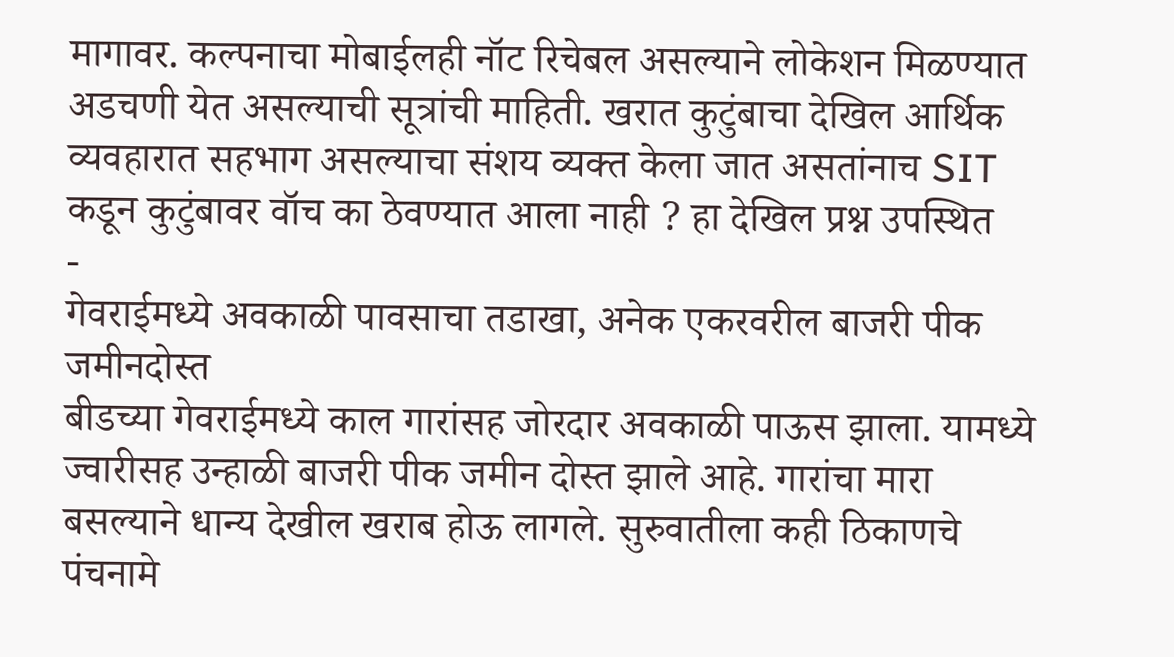मागावर. कल्पनाचा मोबाईलही नॉट रिचेबल असल्याने लोकेशन मिळण्यात अडचणी येत असल्याची सूत्रांची माहिती. खरात कुटुंबाचा देखिल आर्थिक व्यवहारात सहभाग असल्याचा संशय व्यक्त केला जात असतांनाच SIT कडून कुटुंबावर वॉच का ठेवण्यात आला नाही ? हा देखिल प्रश्न उपस्थित
-
गेवराईमध्ये अवकाळी पावसाचा तडाखा, अनेक एकरवरील बाजरी पीक जमीनदोस्त
बीडच्या गेवराईमध्ये काल गारांसह जोरदार अवकाळी पाऊस झाला. यामध्ये ज्वारीसह उन्हाळी बाजरी पीक जमीन दोस्त झाले आहे. गारांचा मारा बसल्याने धान्य देखील खराब होऊ लागले. सुरुवातीला कही ठिकाणचे पंचनामे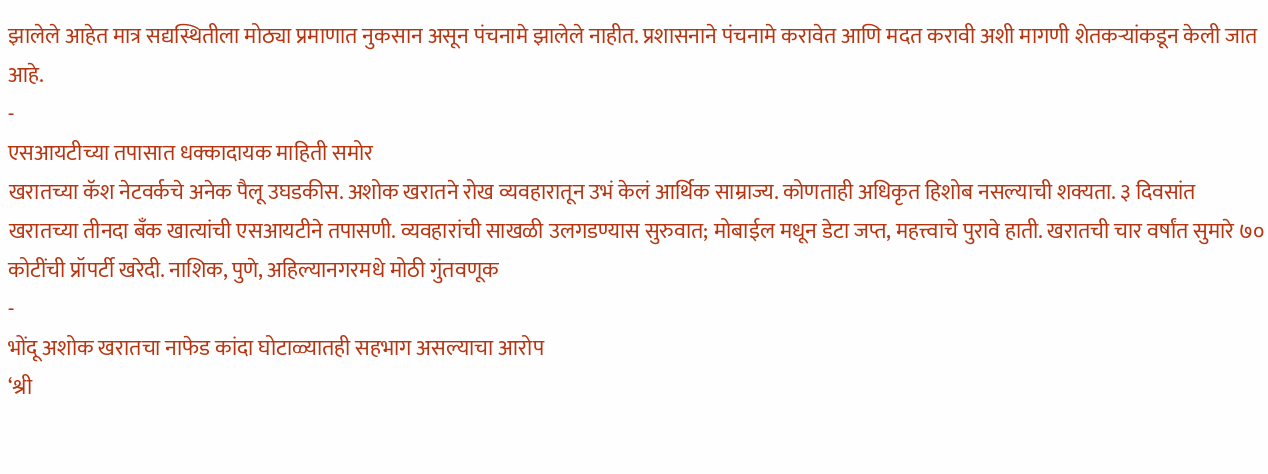झालेले आहेत मात्र सद्यस्थितीला मोठ्या प्रमाणात नुकसान असून पंचनामे झालेले नाहीत. प्रशासनाने पंचनामे करावेत आणि मदत करावी अशी मागणी शेतकऱ्यांकडून केली जात आहे.
-
एसआयटीच्या तपासात धक्कादायक माहिती समोर
खरातच्या कॅश नेटवर्कचे अनेक पैलू उघडकीस. अशोक खरातने रोख व्यवहारातून उभं केलं आर्थिक साम्राज्य. कोणताही अधिकृत हिशोब नसल्याची शक्यता. ३ दिवसांत खरातच्या तीनदा बँक खात्यांची एसआयटीने तपासणी. व्यवहारांची साखळी उलगडण्यास सुरुवात; मोबाईल मधून डेटा जप्त, महत्त्वाचे पुरावे हाती. खरातची चार वर्षांत सुमारे ७० कोटींची प्रॉपर्टी खरेदी. नाशिक, पुणे, अहिल्यानगरमधे मोठी गुंतवणूक
-
भोंदू अशोक खरातचा नाफेड कांदा घोटाळ्यातही सहभाग असल्याचा आरोप
‘श्री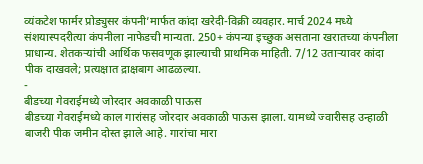व्यंकटेश फार्मर प्रोड्युसर कंपनी’मार्फत कांदा खरेदी-विक्री व्यवहार. मार्च 2024 मध्ये संशयास्पदरीत्या कंपनीला नाफेडची मान्यता. 250+ कंपन्या इच्छुक असताना खरातच्या कंपनीला प्राधान्य. शेतकऱ्यांची आर्थिक फसवणूक झाल्याची प्राथमिक माहिती. 7/12 उताऱ्यावर कांदा पीक दाखवले; प्रत्यक्षात द्राक्षबाग आढळल्या.
-
बीडच्या गेवराईमध्ये जोरदार अवकाळी पाऊस
बीडच्या गेवराईमध्ये काल गारांसह जोरदार अवकाळी पाऊस झाला. यामध्ये ज्वारीसह उन्हाळी बाजरी पीक जमीन दोस्त झाले आहे. गारांचा मारा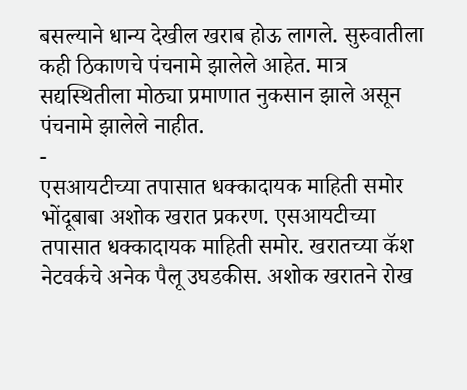बसल्याने धान्य देखील खराब होऊ लागले. सुरुवातीला कही ठिकाणचे पंचनामे झालेले आहेत. मात्र सद्यस्थितीला मोठ्या प्रमाणात नुकसान झाले असून पंचनामे झालेले नाहीत.
-
एसआयटीच्या तपासात धक्कादायक माहिती समोर
भोंदूबाबा अशोक खरात प्रकरण. एसआयटीच्या तपासात धक्कादायक माहिती समोर. खरातच्या कॅश नेटवर्कचे अनेक पैलू उघडकीस. अशोक खरातने रोख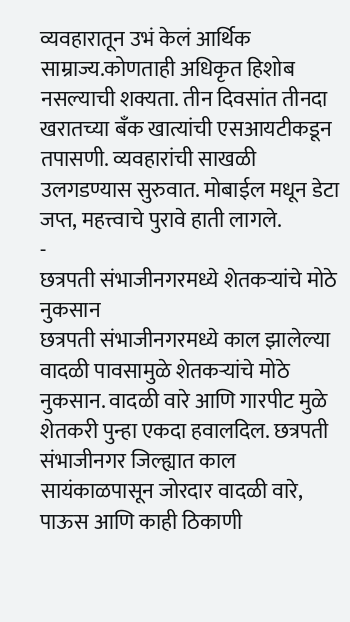व्यवहारातून उभं केलं आर्थिक साम्राज्य.कोणताही अधिकृत हिशोब नसल्याची शक्यता. तीन दिवसांत तीनदा खरातच्या बँक खात्यांची एसआयटीकडून तपासणी. व्यवहारांची साखळी उलगडण्यास सुरुवात. मोबाईल मधून डेटा जप्त, महत्त्वाचे पुरावे हाती लागले.
-
छत्रपती संभाजीनगरमध्ये शेतकऱ्यांचे मोठे नुकसान
छत्रपती संभाजीनगरमध्ये काल झालेल्या वादळी पावसामुळे शेतकऱ्यांचे मोठे नुकसान. वादळी वारे आणि गारपीट मुळे शेतकरी पुन्हा एकदा हवालदिल. छत्रपती संभाजीनगर जिल्ह्यात काल सायंकाळपासून जोरदार वादळी वारे, पाऊस आणि काही ठिकाणी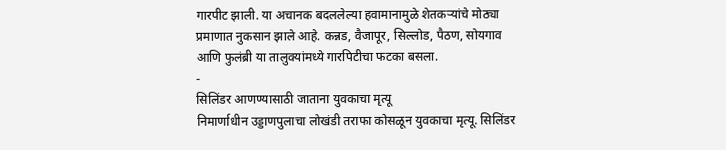गारपीट झाली. या अचानक बदललेल्या हवामानामुळे शेतकऱ्यांचे मोठ्या प्रमाणात नुकसान झाले आहे. कन्नड, वैजापूर, सिल्लोड, पैठण, सोयगाव आणि फुलंब्री या तालुक्यांमध्ये गारपिटीचा फटका बसला.
-
सिलिंडर आणण्यासाठी जाताना युवकाचा मृत्यू
निमार्णाधीन उड्डाणपुलाचा लोखंडी तराफा कोसळून युवकाचा मृत्यू. सिलिंडर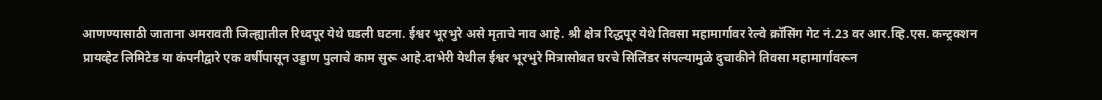आणण्यासाठी जाताना अमरावती जिल्ह्यातील रिध्दपूर येथे घडली घटना. ईश्वर भूरभुरे असे मृताचे नाव आहे. श्री क्षेत्र रिद्धपूर येथे तिवसा महामार्गावर रेल्वे क्रॉसिंग गेट नं.23 वर आर.व्हि.एस. कन्ट्रक्शन प्रायव्हेट लिमिटेड या कंपनीद्वारे एक वर्षीपासून उड्डाण पुलाचे काम सुरू आहे.दाभेरी येथील ईश्वर भूरभुरे मित्रासोबत घरचे सिलिंडर संपल्यामुळे दुचाकीने तिवसा महामार्गावरून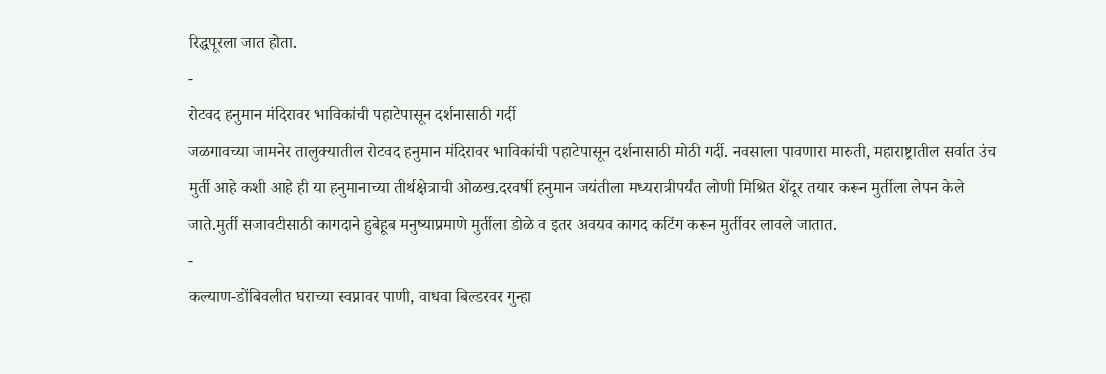रिद्धपूरला जात होता.
-
रोटवद हनुमान मंदिरावर भाविकांची पहाटेपासून दर्शनासाठी गर्दी
जळगावच्या जामनेर तालुक्यातील रोटवद हनुमान मंदिरावर भाविकांची पहाटेपासून दर्शनासाठी मोठी गर्दी. नवसाला पावणारा मारुती, महाराष्ट्रातील सर्वात उंच मुर्ती आहे कशी आहे ही या हनुमानाच्या तीर्थक्षेत्राची ओळख.दरवर्षी हनुमान जयंतीला मध्यरात्रीपर्यंत लोणी मिश्रित शेंदूर तयार करून मुर्तीला लेपन केले जाते.मुर्ती सजावटीसाठी कागदाने हुबेहूब मनुष्याप्रमाणे मुर्तीला डोळे व इतर अवयव कागद कटिंग करून मुर्तीवर लावले जातात.
-
कल्याण-डोंबिवलीत घराच्या स्वप्नावर पाणी, वाधवा बिल्डरवर गुन्हा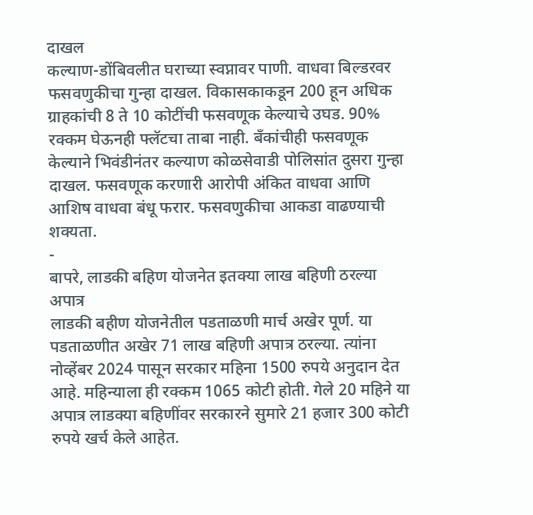दाखल
कल्याण-डोंबिवलीत घराच्या स्वप्नावर पाणी. वाधवा बिल्डरवर फसवणुकीचा गुन्हा दाखल. विकासकाकडून 200 हून अधिक ग्राहकांची 8 ते 10 कोटींची फसवणूक केल्याचे उघड. 90% रक्कम घेऊनही फ्लॅटचा ताबा नाही. बँकांचीही फसवणूक केल्याने भिवंडीनंतर कल्याण कोळसेवाडी पोलिसांत दुसरा गुन्हा दाखल. फसवणूक करणारी आरोपी अंकित वाधवा आणि आशिष वाधवा बंधू फरार. फसवणुकीचा आकडा वाढण्याची शक्यता.
-
बापरे, लाडकी बहिण योजनेत इतक्या लाख बहिणी ठरल्या अपात्र
लाडकी बहीण योजनेतील पडताळणी मार्च अखेर पूर्ण. या पडताळणीत अखेर 71 लाख बहिणी अपात्र ठरल्या. त्यांना नोव्हेंबर 2024 पासून सरकार महिना 1500 रुपये अनुदान देत आहे. महिन्याला ही रक्कम 1065 कोटी होती. गेले 20 महिने या अपात्र लाडक्या बहिणींवर सरकारने सुमारे 21 हजार 300 कोटी रुपये खर्च केले आहेत.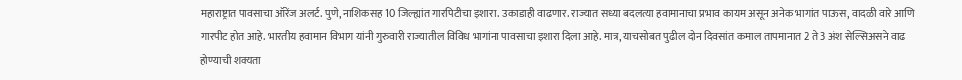महाराष्ट्रात पावसाचा ऑरेंज अलर्ट. पुणे, नाशिकसह 10 जिल्ह्यांत गारपिटीचा इशारा. उकाडाही वाढणार. राज्यात सध्या बदलत्या हवामानाचा प्रभाव कायम असून अनेक भागांत पाऊस, वादळी वारे आणि गारपीट होत आहे. भारतीय हवामान विभाग यांनी गुरुवारी राज्यातील विविध भागांना पावसाचा इशारा दिला आहे. मात्र, याचसोबत पुढील दोन दिवसांत कमाल तापमानात 2 ते 3 अंश सेल्सिअसने वाढ होण्याची शक्यता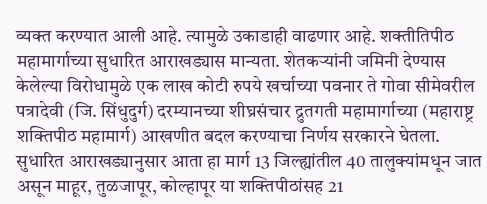व्यक्त करण्यात आली आहे. त्यामुळे उकाडाही वाढणार आहे. शक्तीतिपीठ महामार्गाच्या सुधारित आराखड्यास मान्यता. शेतकऱ्यांनी जमिनी देण्यास केलेल्या विरोधामुळे एक लाख कोटी रुपये खर्चाच्या पवनार ते गोवा सीमेवरील पत्रादेवी (जि. सिंधुदुर्ग) दरम्यानच्या शीघ्रसंचार द्रुतगती महामार्गाच्या (महाराष्ट्र शक्तिपीठ महामार्ग) आखणीत बदल करण्याचा निर्णय सरकारने घेतला. सुधारित आराखड्यानुसार आता हा मार्ग 13 जिल्ह्यांतील 40 तालुक्यांमधून जात असून माहूर, तुळजापूर, कोल्हापूर या शक्तिपीठांसह 21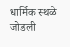धार्मिक स्थळे जोडली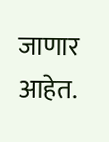जाणार आहेत.